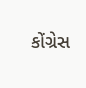કોંગ્રેસ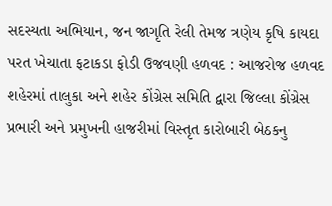સદસ્યતા અભિયાન, જન જાગૃતિ રેલી તેમજ ત્રણેય કૃષિ કાયદા પરત ખેચાતા ફટાકડા ફોડી ઉજવણી હળવદ : આજરોજ હળવદ શહેરમાં તાલુકા અને શહેર કોંગ્રેસ સમિતિ દ્વારા જિલ્લા કોંગ્રેસ પ્રભારી અને પ્રમુખની હાજરીમાં વિસ્તૃત કારોબારી બેઠકનુ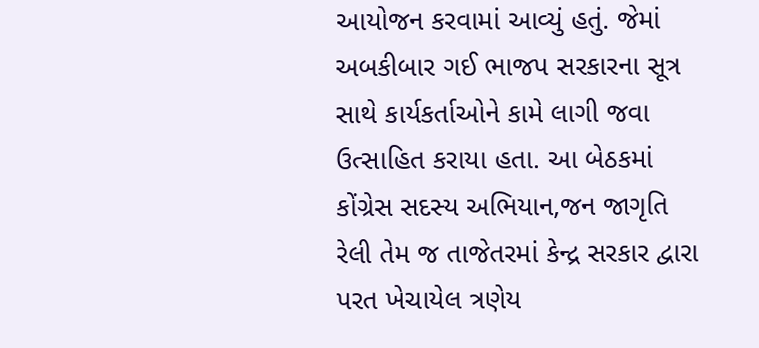આયોજન કરવામાં આવ્યું હતું. જેમાં અબકીબાર ગઈ ભાજપ સરકારના સૂત્ર સાથે કાર્યકર્તાઓને કામે લાગી જવા ઉત્સાહિત કરાયા હતા. આ બેઠકમાં કોંગ્રેસ સદસ્ય અભિયાન,જન જાગૃતિ રેલી તેમ જ તાજેતરમાં કેન્દ્ર સરકાર દ્વારા પરત ખેચાયેલ ત્રણેય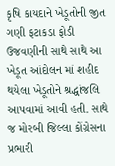કૃષિ કાયદાને ખેડૂતોની જીત ગણી ફટાકડા ફોડી ઉજવણીની સાથે સાથે આ ખેડૂત આંદોલન માં શહીદ થયેલા ખેડૂતોને શ્રદ્ધાંજલિ આપવામાં આવી હતી. સાથે જ મોરબી જિલ્લા કોંગ્રેસના પ્રભારી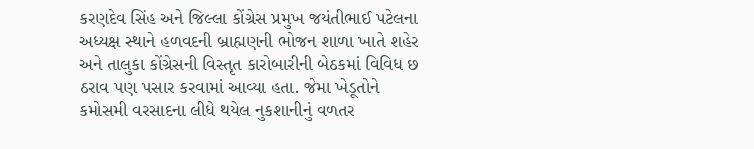કરણદેવ સિંહ અને જિલ્લા કોંગ્રેસ પ્રમુખ જયંતીભાઈ પટેલના અધ્યક્ષ સ્થાને હળવદની બ્રાહ્મણની ભોજન શાળા ખાતે શહેર અને તાલુકા કોંગ્રેસની વિસ્તૃત કારોબારીની બેઠકમાં વિવિધ છ ઠરાવ પણ પસાર કરવામાં આવ્યા હતા. જેમા ખેડૂતોને કમોસમી વરસાદના લીધે થયેલ નુકશાનીનું વળતર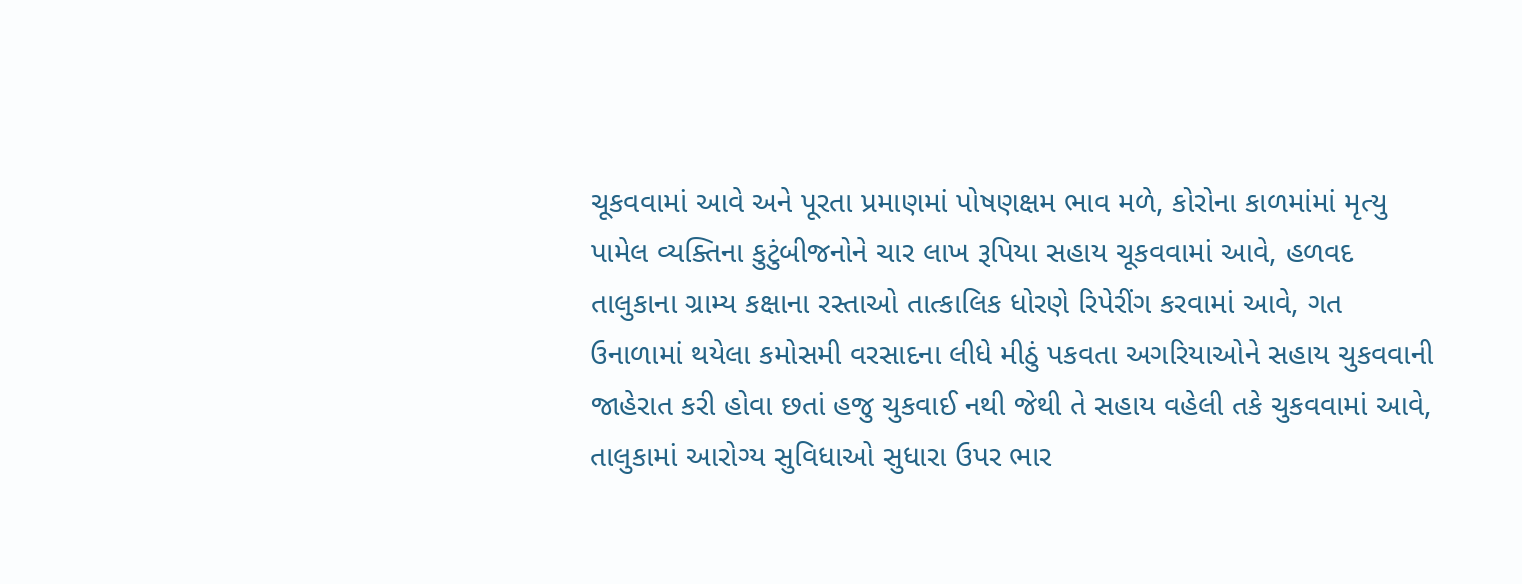ચૂકવવામાં આવે અને પૂરતા પ્રમાણમાં પોષણક્ષમ ભાવ મળે, કોરોના કાળમાંમાં મૃત્યુ પામેલ વ્યક્તિના કુટુંબીજનોને ચાર લાખ રૂપિયા સહાય ચૂકવવામાં આવે, હળવદ તાલુકાના ગ્રામ્ય કક્ષાના રસ્તાઓ તાત્કાલિક ધોરણે રિપેરીંગ કરવામાં આવે, ગત ઉનાળામાં થયેલા કમોસમી વરસાદના લીધે મીઠું પકવતા અગરિયાઓને સહાય ચુકવવાની જાહેરાત કરી હોવા છતાં હજુ ચુકવાઈ નથી જેથી તે સહાય વહેલી તકે ચુકવવામાં આવે, તાલુકામાં આરોગ્ય સુવિધાઓ સુધારા ઉપર ભાર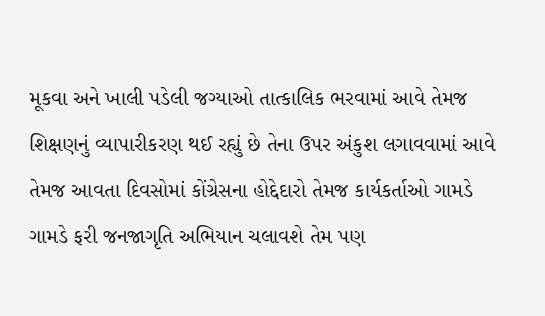મૂકવા અને ખાલી પડેલી જગ્યાઓ તાત્કાલિક ભરવામાં આવે તેમજ શિક્ષણનું વ્યાપારીકરણ થઈ રહ્યું છે તેના ઉપર અંકુશ લગાવવામાં આવે તેમજ આવતા દિવસોમાં કોંગ્રેસના હોદ્દેદારો તેમજ કાર્યકર્તાઓ ગામડે ગામડે ફરી જનજાગૃતિ અભિયાન ચલાવશે તેમ પણ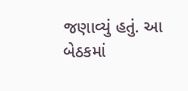જણાવ્યું હતું. આ બેઠકમાં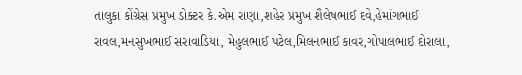તાલુકા કોંગ્રેસ પ્રમુખ ડોક્ટર કે.એમ રાણા,શહેર પ્રમુખ શૈલેષભાઈ દવે,હેમાંગભાઈ રાવલ,મનસુખભાઈ સરાવાડિયા, મેહુલભાઈ પટેલ,મિલનભાઈ કાવર,ગોપાલભાઈ દોરાલા,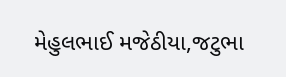મેહુલભાઈ મજેઠીયા,જટુભા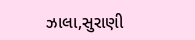ઝાલા,સુરાણી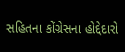સહિતના કોંગ્રેસના હોદ્દેદારો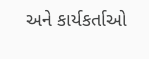અને કાર્યકર્તાઓ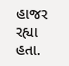હાજર રહ્યા હતા.